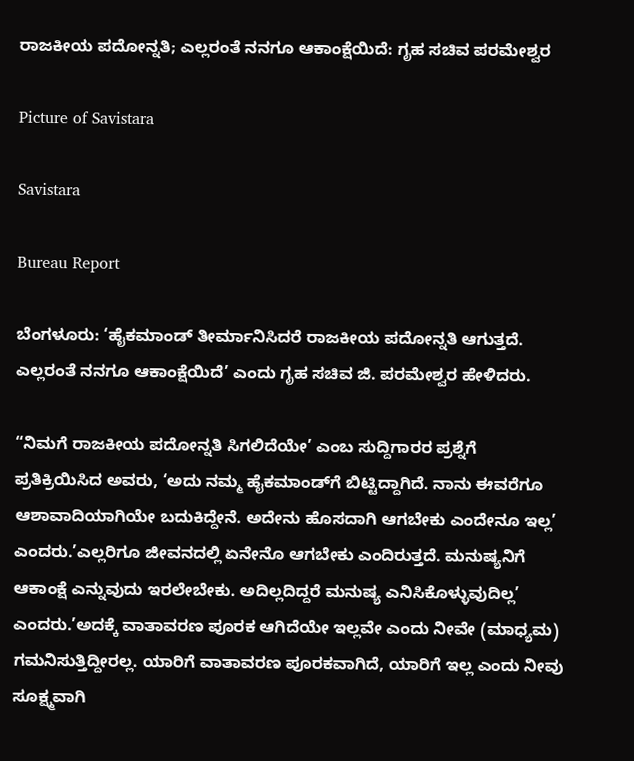ರಾಜಕೀಯ ಪದೋನ್ನತಿ; ಎಲ್ಲರಂತೆ ನನಗೂ ಆಕಾಂಕ್ಷೆಯಿದೆ: ಗೃಹ ಸಚಿವ ಪರಮೇಶ್ವರ

Picture of Savistara

Savistara

Bureau Report

ಬೆಂಗಳೂರು: ‘ಹೈಕಮಾಂಡ್ ತೀರ್ಮಾನಿಸಿದರೆ ರಾಜಕೀಯ ಪದೋನ್ನತಿ ಆಗುತ್ತದೆ. ಎಲ್ಲರಂತೆ ನನಗೂ ಆಕಾಂಕ್ಷೆಯಿದೆ’ ಎಂದು ಗೃಹ ಸಚಿವ ಜಿ. ಪರಮೇಶ್ವರ ಹೇಳಿದರು.

“ನಿಮಗೆ ರಾಜಕೀಯ ಪದೋನ್ನತಿ ಸಿಗಲಿದೆಯೇ’ ಎಂಬ ಸುದ್ದಿಗಾರರ ಪ್ರಶ್ನೆಗೆ ಪ್ರತಿಕ್ರಿಯಿಸಿದ ಅವರು, ‘ಅದು ನಮ್ಮ ಹೈಕಮಾಂಡ್‌ಗೆ ಬಿಟ್ಟಿದ್ದಾಗಿದೆ. ನಾನು ಈವರೆಗೂ ಆಶಾವಾದಿಯಾಗಿಯೇ ಬದುಕಿದ್ದೇನೆ. ಅದೇನು ಹೊಸದಾಗಿ ಆಗಬೇಕು ಎಂದೇನೂ ಇಲ್ಲ’ ಎಂದರು.’ಎಲ್ಲರಿಗೂ ಜೀವನದಲ್ಲಿ ಏನೇನೊ ಆಗಬೇಕು ಎಂದಿರುತ್ತದೆ. ಮನುಷ್ಯನಿಗೆ ಆಕಾಂಕ್ಷೆ ಎನ್ನುವುದು ಇರಲೇಬೇಕು. ಅದಿಲ್ಲದಿದ್ದರೆ ಮನುಷ್ಯ ಎನಿಸಿಕೊಳ್ಳುವುದಿಲ್ಲ’ ಎಂದರು.’ಅದಕ್ಕೆ ವಾತಾವರಣ ಪೂರಕ ಆಗಿದೆಯೇ ಇಲ್ಲವೇ ಎಂದು ನೀವೇ (ಮಾಧ್ಯಮ) ಗಮನಿಸುತ್ತಿದ್ದೀರಲ್ಲ. ಯಾರಿಗೆ ವಾತಾವರಣ ಪೂರಕವಾಗಿದೆ, ಯಾರಿಗೆ ಇಲ್ಲ ಎಂದು ನೀವು ಸೂಕ್ಷ್ಮವಾಗಿ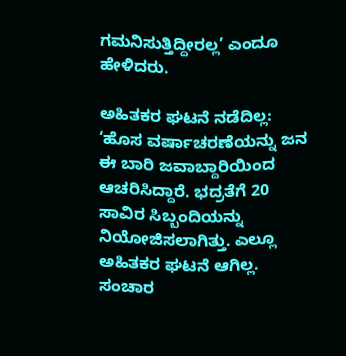ಗಮನಿಸುತ್ತಿದ್ದೀರಲ್ಲ’ ಎಂದೂ ಹೇಳಿದರು.

ಅಹಿತಕರ ಘಟನೆ ನಡೆದಿಲ್ಲ: ‘ಹೊಸ ವರ್ಷಾಚರಣೆಯನ್ನು ಜನ ಈ ಬಾರಿ ಜವಾಬ್ದಾರಿಯಿಂದ ಆಚರಿಸಿದ್ದಾರೆ. ಭದ್ರತೆಗೆ 20 ಸಾವಿರ ಸಿಬ್ಬಂದಿಯನ್ನು ನಿಯೋಜಿಸಲಾಗಿತ್ತು. ಎಲ್ಲೂ ಅಹಿತಕರ ಘಟನೆ ಆಗಿಲ್ಲ. ಸಂಚಾರ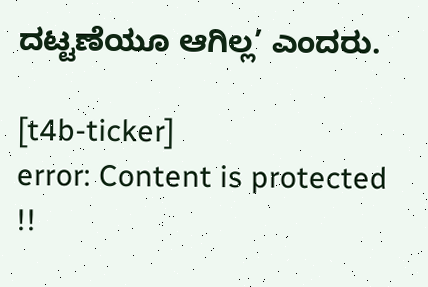ದಟ್ಟಣೆಯೂ ಆಗಿಲ್ಲ’ ಎಂದರು.

[t4b-ticker]
error: Content is protected !!